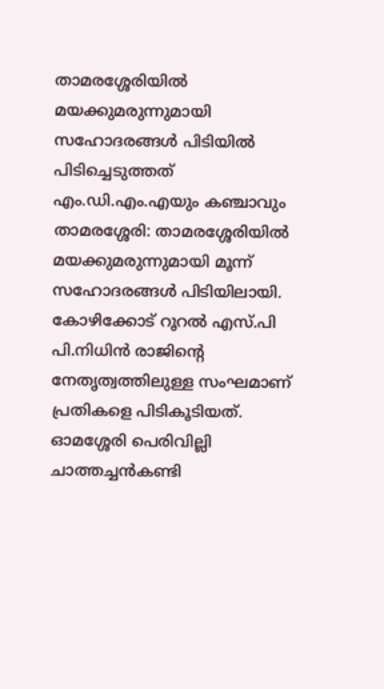താമരശ്ശേരിയിൽ മയക്കുമരുന്നുമായി സഹോദരങ്ങൾ പിടിയിൽ
പിടിച്ചെടുത്തത് എം.ഡി.എം.എയും കഞ്ചാവും
താമരശ്ശേരി: താമരശ്ശേരിയിൽ മയക്കുമരുന്നുമായി മൂന്ന് സഹോദരങ്ങൾ പിടിയിലായി. കോഴിക്കോട് റൂറൽ എസ്.പി പി.നിധിൻ രാജിന്റെ നേതൃത്വത്തിലുള്ള സംഘമാണ് പ്രതികളെ പിടികൂടിയത്. ഓമശ്ശേരി പെരിവില്ലി ചാത്തച്ചൻകണ്ടി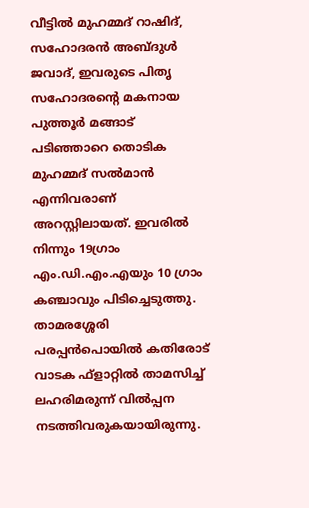വീട്ടിൽ മുഹമ്മദ് റാഷിദ്, സഹോദരൻ അബ്ദുൾ ജവാദ്, ഇവരുടെ പിതൃ സഹോദരന്റെ മകനായ പുത്തൂർ മങ്ങാട് പടിഞ്ഞാറെ തൊടിക മുഹമ്മദ് സൽമാൻ എന്നിവരാണ് അറസ്റ്റിലായത്. ഇവരിൽ നിന്നും 19ഗ്രാം എം.ഡി.എം.എയും 10 ഗ്രാം കഞ്ചാവും പിടിച്ചെടുത്തു. താമരശ്ശേരി പരപ്പൻപൊയിൽ കതിരോട് വാടക ഫ്ളാറ്റിൽ താമസിച്ച് ലഹരിമരുന്ന് വിൽപ്പന നടത്തിവരുകയായിരുന്നു.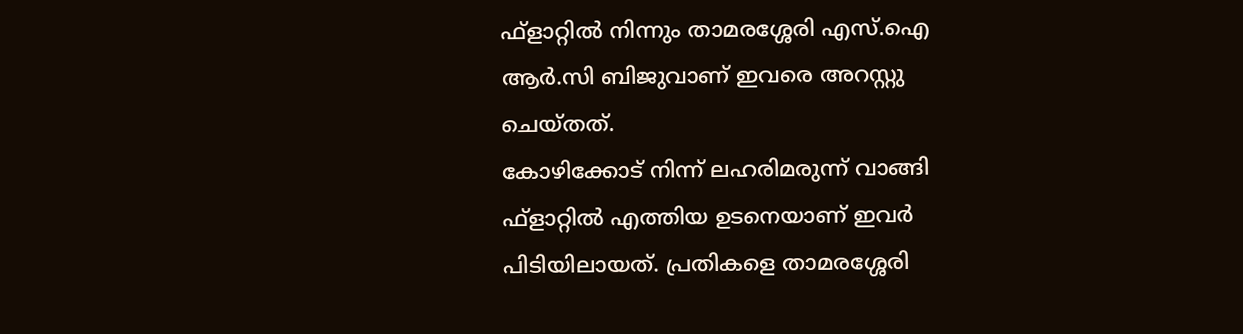ഫ്ളാറ്റിൽ നിന്നും താമരശ്ശേരി എസ്.ഐ ആർ.സി ബിജുവാണ് ഇവരെ അറസ്റ്റു ചെയ്തത്.
കോഴിക്കോട് നിന്ന് ലഹരിമരുന്ന് വാങ്ങി ഫ്ളാറ്റിൽ എത്തിയ ഉടനെയാണ് ഇവർ പിടിയിലായത്. പ്രതികളെ താമരശ്ശേരി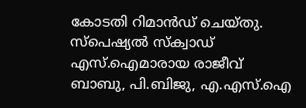കോടതി റിമാൻഡ് ചെയ്തു. സ്പെഷ്യൽ സ്ക്വാഡ് എസ്.ഐമാരായ രാജീവ് ബാബു, പി.ബിജു, എ.എസ്.ഐ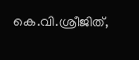കെ.വി.ശ്രീജിത്,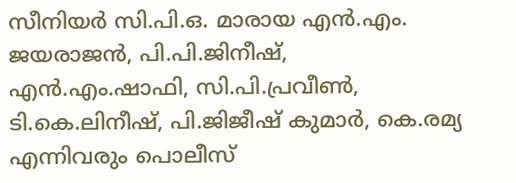സീനിയർ സി.പി.ഒ. മാരായ എൻ.എം. ജയരാജൻ, പി.പി.ജിനീഷ്, എൻ.എം.ഷാഫി, സി.പി.പ്രവീൺ, ടി.കെ.ലിനീഷ്, പി.ജിജീഷ് കുമാർ, കെ.രമ്യ എന്നിവരും പൊലീസ്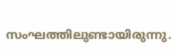സംഘത്തിലുണ്ടായിരുന്നു.